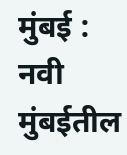मुंबई : नवी मुंबईतील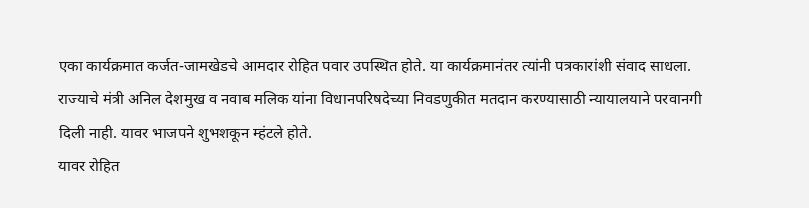एका कार्यक्रमात कर्जत-जामखेडचे आमदार रोहित पवार उपस्थित होते. या कार्यक्रमानंतर त्यांनी पत्रकारांशी संवाद साधला. राज्याचे मंत्री अनिल देशमुख व नवाब मलिक यांना विधानपरिषदेच्या निवडणुकीत मतदान करण्यासाठी न्यायालयाने परवानगी दिली नाही. यावर भाजपने शुभशकून म्हंटले होते.
यावर रोहित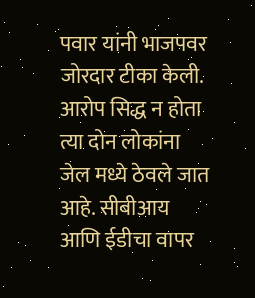पवार यांनी भाजपवर जोरदार टीका केली. आरोप सिद्ध न होता त्या दोन लोकांना जेल मध्ये ठेवले जात आहे. सीबीआय आणि ईडीचा वापर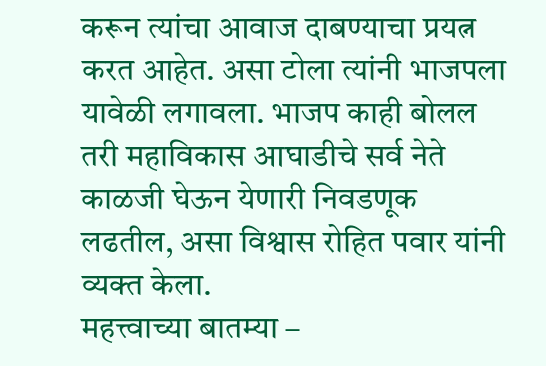करून त्यांचा आवाज दाबण्याचा प्रयत्न करत आहेत. असा टोला त्यांनी भाजपला यावेळी लगावला. भाजप काही बोलल तरी महाविकास आघाडीचे सर्व नेते काळजी घेऊन येणारी निवडणूक लढतील, असा विश्वास रोहित पवार यांनी व्यक्त केला.
महत्त्वाच्या बातम्या –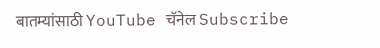बातम्यांसाठी YouTube चॅनेल Subscribe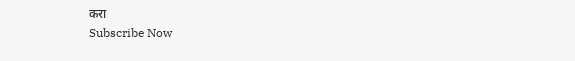करा
Subscribe Now